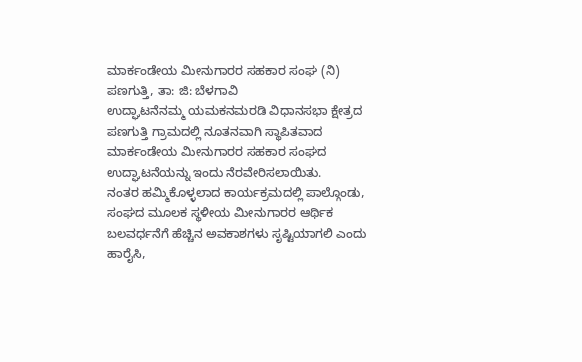ಮಾರ್ಕಂಡೇಯ ಮೀನುಗಾರರ ಸಹಕಾರ ಸಂಘ (ನಿ)
ಪಣಗುತ್ತಿ, ತಾ: ಜಿ: ಬೆಳಗಾವಿ
ಉದ್ಘಾಟನೆನಮ್ಮ ಯಮಕನಮರಡಿ ವಿಧಾನಸಭಾ ಕ್ಷೇತ್ರದ ಪಣಗುತ್ತಿ ಗ್ರಾಮದಲ್ಲಿ ನೂತನವಾಗಿ ಸ್ಥಾಪಿತವಾದ ಮಾರ್ಕಂಡೇಯ ಮೀನುಗಾರರ ಸಹಕಾರ ಸಂಘದ ಉದ್ಘಾಟನೆಯನ್ನು ಇಂದು ನೆರವೇರಿಸಲಾಯಿತು.
ನಂತರ ಹಮ್ಮಿಕೊಳ್ಳಲಾದ ಕಾರ್ಯಕ್ರಮದಲ್ಲಿ ಪಾಲ್ಗೊಂಡು, ಸಂಘದ ಮೂಲಕ ಸ್ಥಳೀಯ ಮೀನುಗಾರರ ಆರ್ಥಿಕ ಬಲವರ್ಧನೆಗೆ ಹೆಚ್ಚಿನ ಅವಕಾಶಗಳು ಸೃಷ್ಟಿಯಾಗಲಿ ಎಂದು ಹಾರೈಸಿ,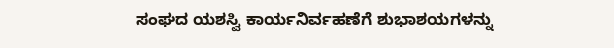ಸಂಘದ ಯಶಸ್ವಿ ಕಾರ್ಯನಿರ್ವಹಣೆಗೆ ಶುಭಾಶಯಗಳನ್ನು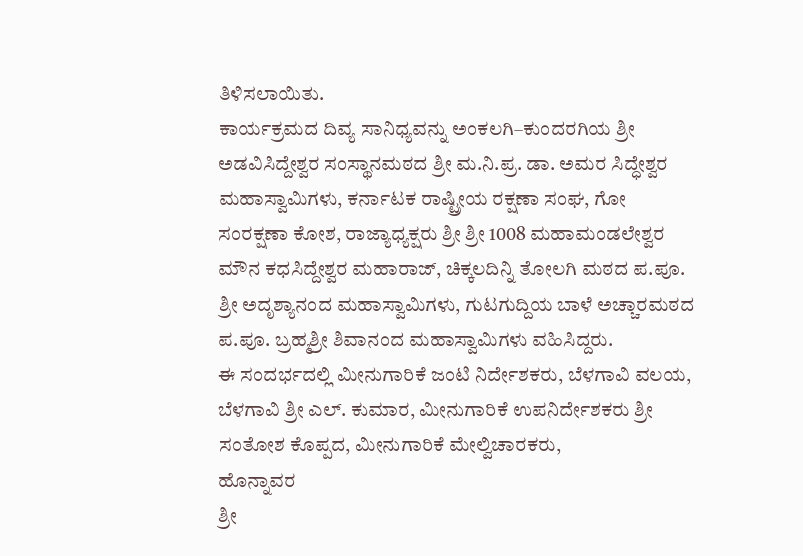ತಿಳಿಸಲಾಯಿತು.
ಕಾರ್ಯಕ್ರಮದ ದಿವ್ಯ ಸಾನಿಧ್ಯವನ್ನು ಅಂಕಲಗಿ–ಕುಂದರಗಿಯ ಶ್ರೀ ಅಡವಿಸಿದ್ದೇಶ್ವರ ಸಂಸ್ಥಾನಮಠದ ಶ್ರೀ ಮ.ನಿ.ಪ್ರ. ಡಾ. ಅಮರ ಸಿದ್ಧೇಶ್ವರ ಮಹಾಸ್ವಾಮಿಗಳು, ಕರ್ನಾಟಕ ರಾಷ್ಟ್ರೀಯ ರಕ್ಷಣಾ ಸಂಘ, ಗೋ ಸಂರಕ್ಷಣಾ ಕೋಶ, ರಾಜ್ಯಾಧ್ಯಕ್ಷರು ಶ್ರೀ ಶ್ರೀ 1008 ಮಹಾಮಂಡಲೇಶ್ವರ ಮೌನ ಕಧಸಿದ್ದೇಶ್ವರ ಮಹಾರಾಜ್, ಚಿಕ್ಕಲದಿನ್ನಿ ತೋಲಗಿ ಮಠದ ಪ.ಪೂ. ಶ್ರೀ ಅದೃಶ್ಯಾನಂದ ಮಹಾಸ್ವಾಮಿಗಳು, ಗುಟಗುದ್ದಿಯ ಬಾಳೆ ಅಚ್ಚಾರಮಠದ ಪ.ಪೂ. ಬ್ರಹ್ಮಶ್ರೀ ಶಿವಾನಂದ ಮಹಾಸ್ವಾಮಿಗಳು ವಹಿಸಿದ್ದರು.
ಈ ಸಂದರ್ಭದಲ್ಲಿ ಮೀನುಗಾರಿಕೆ ಜಂಟಿ ನಿರ್ದೇಶಕರು, ಬೆಳಗಾವಿ ವಲಯ, ಬೆಳಗಾವಿ ಶ್ರೀ ಎಲ್. ಕುಮಾರ, ಮೀನುಗಾರಿಕೆ ಉಪನಿರ್ದೇಶಕರು ಶ್ರೀ ಸಂತೋಶ ಕೊಪ್ಪದ, ಮೀನುಗಾರಿಕೆ ಮೇಲ್ವಿಚಾರಕರು,
ಹೊನ್ನಾವರ
ಶ್ರೀ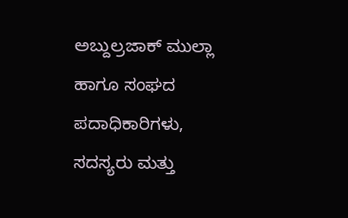ಅಬ್ದುಲ್ರಜಾಕ್ ಮುಲ್ಲಾ ಹಾಗೂ ಸಂಘದ ಪದಾಧಿಕಾರಿಗಳು, ಸದಸ್ಯರು ಮತ್ತು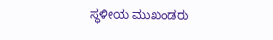ಸ್ಥಳೀಯ ಮುಖಂಡರು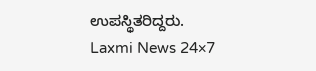ಉಪಸ್ಥಿತರಿದ್ದರು.
Laxmi News 24×7